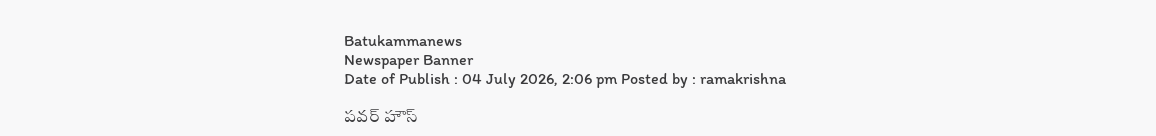Batukammanews
Newspaper Banner
Date of Publish : 04 July 2026, 2:06 pm Posted by : ramakrishna

పవర్ హౌస్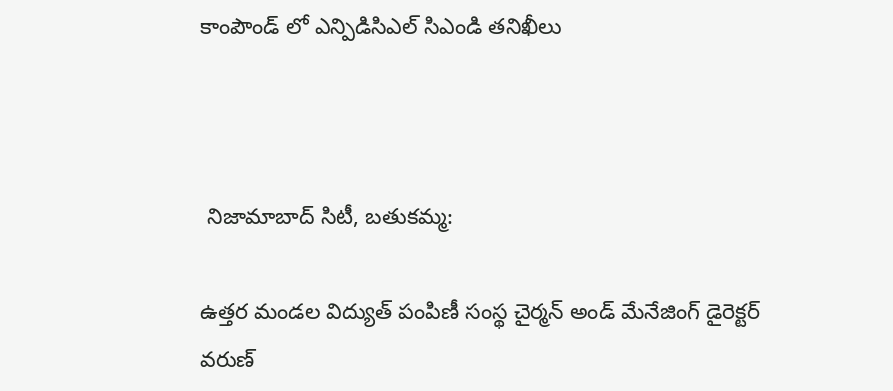కాంపౌండ్ లో ఎన్పిడిసిఎల్ సిఎండి తనిఖీలు



 నిజామాబాద్ సిటీ, బతుకమ్మ:

ఉత్తర మండల విద్యుత్ పంపిణీ సంస్థ చైర్మన్ అండ్ మేనేజింగ్ డైరెక్టర్ వరుణ్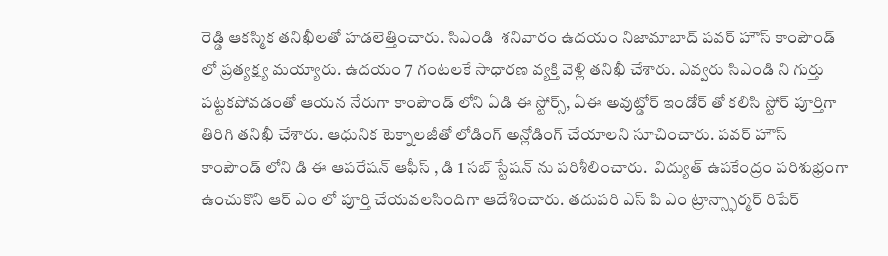రెడ్డి ఆకస్మిక తనిఖీలతో హడలెత్తించారు. సిఎండి  శనివారం ఉదయం నిజామాబాద్ పవర్ హౌస్ కాంపౌండ్ లో ప్రత్యక్ష్య మయ్యారు. ఉదయం 7 గంటలకే సాధారణ వ్యక్తి వెళ్లి తనిఖీ చేశారు. ఎవ్వరు సిఎండి ని గుర్తు పట్టకపోవడంతో ఆయన నేరుగా కాంపౌండ్ లోని ఏడి ఈ స్టోర్స్, ఏఈ అవుట్డోర్ ఇండోర్ తో కలిసి స్టోర్ పూర్తిగా తిరిగి తనిఖీ చేశారు. ఆధునిక టెక్నాలజీతో లోడింగ్ అన్లోడింగ్ చేయాలని సూచించారు. పవర్ హౌస్ కాంపౌండ్ లోని డి ఈ ఆపరేషన్ ఆఫీస్ , డి 1 సబ్ స్టేషన్ ను పరిశీలించారు.  విద్యుత్ ఉపకేంద్రం పరిశుభ్రంగా ఉంచుకొని ఆర్ ఎం లో పూర్తి చేయవలసిందిగా ఆదేశించారు. తదుపరి ఎస్ పి ఎం ట్రాన్స్ఫార్మర్ రిపేర్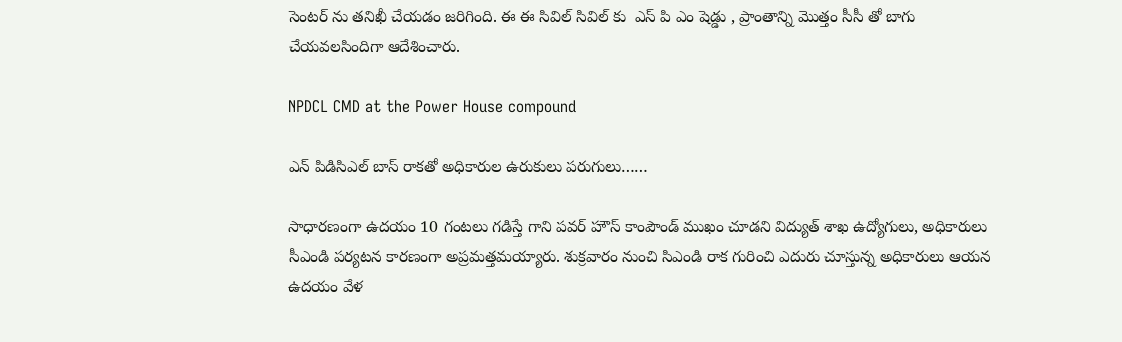సెంటర్ ను తనిఖీ చేయడం జరిగింది. ఈ ఈ సివిల్ సివిల్ కు  ఎస్ పి ఎం షెడ్డు , ప్రాంతాన్ని మొత్తం సీసీ తో బాగు చేయవలసిందిగా ఆదేశించారు.

NPDCL CMD at the Power House compound

ఎన్ పిడిసిఎల్ బాస్ రాకతో అధికారుల ఉరుకులు పరుగులు……

సాధారణంగా ఉదయం 10 గంటలు గడిస్తే గాని పవర్ హౌస్ కాంపౌండ్ ముఖం చూడని విద్యుత్ శాఖ ఉద్యోగులు, అధికారులు సీఎండి పర్యటన కారణంగా అప్రమత్తమయ్యారు. శుక్రవారం నుంచి సిఎండి రాక గురించి ఎదురు చూస్తున్న అధికారులు ఆయన ఉదయం వేళ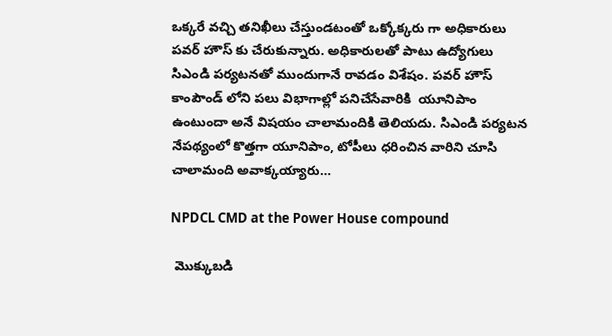ఒక్కరే వచ్చి తనిఖీలు చేస్తుండటంతో ఒక్కోక్కరు గా అధికారులు పవర్ హౌస్ కు చేరుకున్నారు. అధికారులతో పాటు ఉద్యోగులు సిఎండి పర్యటనతో ముందుగానే రావడం విశేషం. పవర్ హౌస్ కాంపౌండ్ లోని పలు విభాగాల్లో పనిచేసేవారికి  యూనిపాం ఉంటుందా అనే విషయం చాలామందికి తెలియదు. సిఎండి పర్యటన నేపథ్యంలో కొత్తగా యూనిపాం, టోపీలు ధరించిన వారిని చూసి చాలామంది అవాక్కయ్యారు…

NPDCL CMD at the Power House compound

 మొక్కుబడి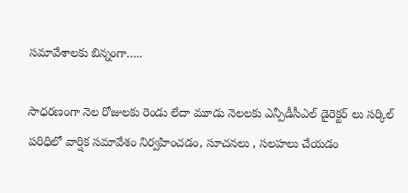సమావేశాలకు బిన్నంగా…..

సాధరణంగా నెల రోజులకు రెండు లేదా మూడు నెలలకు ఎన్పీడీసీఎల్ డైరెక్టర్ లు సర్కిల్ పరిధిలో వార్షిక సమావేశం నిర్వహించడం, సూచనలు , సలహలు చేయడం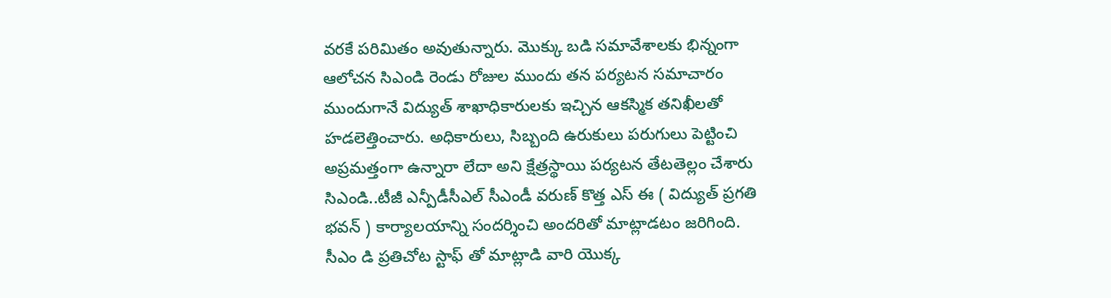వరకే పరిమితం అవుతున్నారు. మొక్కు బడి సమావేశాలకు భిన్నంగా ఆలోచన సిఎండి రెండు రోజుల ముందు తన పర్యటన సమాచారం ముందుగానే విద్యుత్ శాఖాధికారులకు ఇచ్చిన ఆకస్మిక తనిఖీలతో హడలెత్తించారు. అధికారులు, సిబ్బంది ఉరుకులు పరుగులు పెట్టించి అప్రమత్తంగా ఉన్నారా లేదా అని క్షేత్రస్థాయి పర్యటన తేటతెల్లం చేశారు సిఎండి..టీజీ ఎన్పీడీసీఎల్ సీఎండీ వరుణ్ కొత్త ఎస్ ఈ ( విద్యుత్ ప్రగతి భవన్ ) కార్యాలయాన్ని సందర్శించి అందరితో మాట్లాడటం జరిగింది. సీఎం డి ప్రతిచోట స్టాఫ్ తో మాట్లాడి వారి యొక్క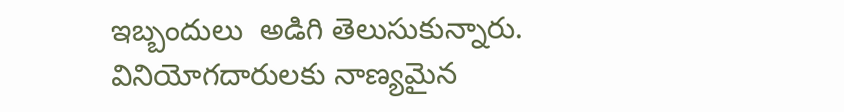ఇబ్బందులు  అడిగి తెలుసుకున్నారు. వినియోగదారులకు నాణ్యమైన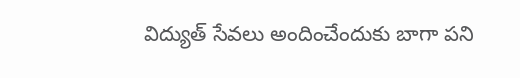విద్యుత్ సేవలు అందించేందుకు బాగా పని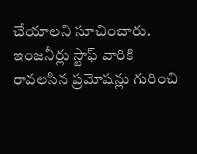చేయాలని సూచించారు. ఇంజనీర్లు స్టాఫ్ వారికి రావలసిన ప్రమోషన్లు గురించి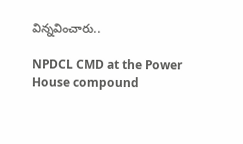విన్నవించారు..

NPDCL CMD at the Power House compound